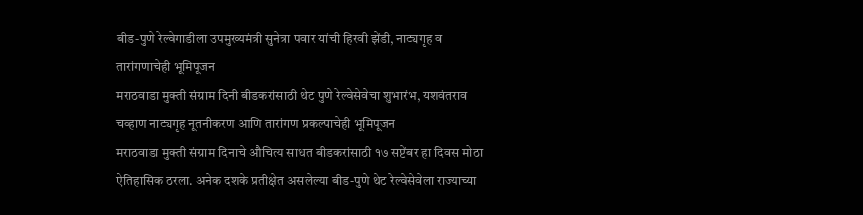बीड-पुणे रेल्वेगाडीला उपमुख्यमंत्री सुनेत्रा पवार यांची हिरवी झेंडी, नाट्यगृह व तारांगणाचेही भूमिपूजन
मराठवाडा मुक्ती संग्राम दिनी बीडकरांसाठी थेट पुणे रेल्वेसेवेचा शुभारंभ, यशवंतराव चव्हाण नाट्यगृह नूतनीकरण आणि तारांगण प्रकल्पाचेही भूमिपूजन
मराठवाडा मुक्ती संग्राम दिनाचे औचित्य साधत बीडकरांसाठी १७ सप्टेंबर हा दिवस मोठा ऐतिहासिक ठरला. अनेक दशके प्रतीक्षेत असलेल्या बीड-पुणे थेट रेल्वेसेवेला राज्याच्या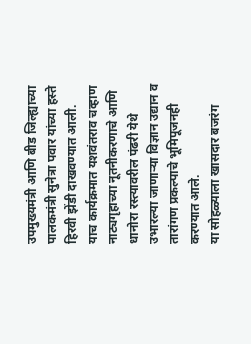उपमुख्यमंत्री आणि बीड जिल्ह्याच्या पालकमंत्री सुनेत्रा पवार यांच्या हस्ते हिरवी झेंडी दाखवण्यात आली. याच कार्यक्रमात यशवंतराव चव्हाण नाट्यगृहाच्या नूतनीकरणाचे आणि धानोरा रस्त्यावरील पंढरी येथे उभारल्या जाणाऱ्या विज्ञान उद्यान व तारांगण प्रकल्पाचे भूमिपूजनही करण्यात आले.
या सोहळ्याला खासदार बजरंग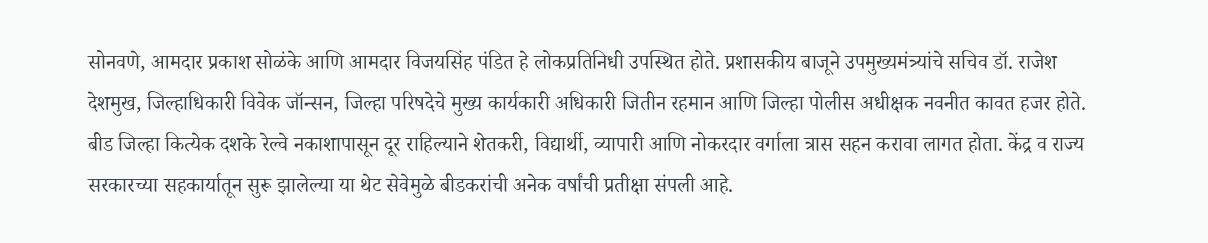सोनवणे, आमदार प्रकाश सोळंके आणि आमदार विजयसिंह पंडित हे लोकप्रतिनिधी उपस्थित होते. प्रशासकीय बाजूने उपमुख्यमंत्र्यांचे सचिव डॉ. राजेश देशमुख, जिल्हाधिकारी विवेक जॉन्सन, जिल्हा परिषदेचे मुख्य कार्यकारी अधिकारी जितीन रहमान आणि जिल्हा पोलीस अधीक्षक नवनीत कावत हजर होते. बीड जिल्हा कित्येक दशके रेल्वे नकाशापासून दूर राहिल्याने शेतकरी, विद्यार्थी, व्यापारी आणि नोकरदार वर्गाला त्रास सहन करावा लागत होता. केंद्र व राज्य सरकारच्या सहकार्यातून सुरू झालेल्या या थेट सेवेमुळे बीडकरांची अनेक वर्षांची प्रतीक्षा संपली आहे.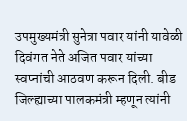उपमुख्यमंत्री सुनेत्रा पवार यांनी यावेळी दिवंगत नेते अजित पवार यांच्या स्वप्नांची आठवण करून दिली. बीड जिल्ह्याच्या पालकमंत्री म्हणून त्यांनी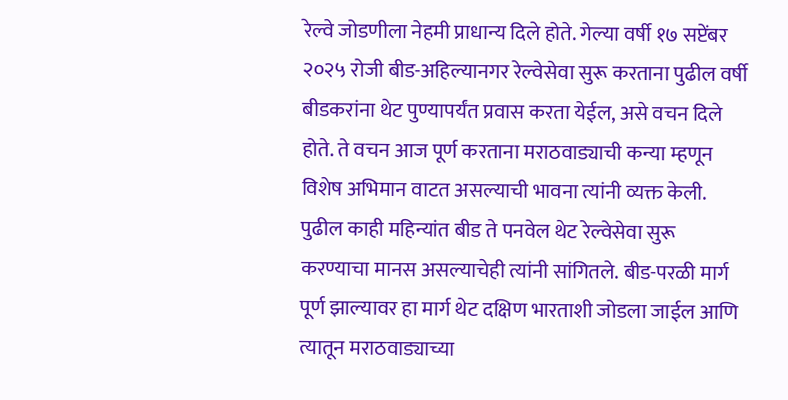रेल्वे जोडणीला नेहमी प्राधान्य दिले होते. गेल्या वर्षी १७ सप्टेंबर २०२५ रोजी बीड-अहिल्यानगर रेल्वेसेवा सुरू करताना पुढील वर्षी बीडकरांना थेट पुण्यापर्यंत प्रवास करता येईल, असे वचन दिले होते. ते वचन आज पूर्ण करताना मराठवाड्याची कन्या म्हणून विशेष अभिमान वाटत असल्याची भावना त्यांनी व्यक्त केली. पुढील काही महिन्यांत बीड ते पनवेल थेट रेल्वेसेवा सुरू करण्याचा मानस असल्याचेही त्यांनी सांगितले. बीड-परळी मार्ग पूर्ण झाल्यावर हा मार्ग थेट दक्षिण भारताशी जोडला जाईल आणि त्यातून मराठवाड्याच्या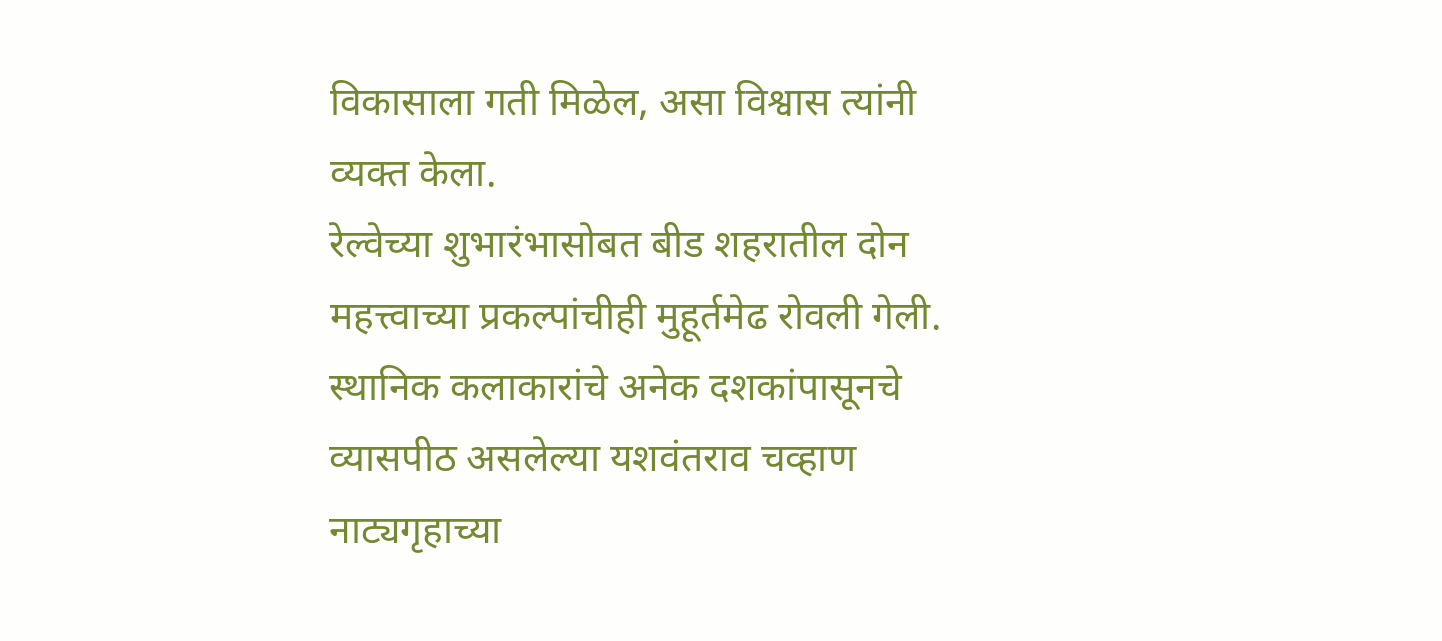विकासाला गती मिळेल, असा विश्वास त्यांनी व्यक्त केला.
रेल्वेच्या शुभारंभासोबत बीड शहरातील दोन महत्त्वाच्या प्रकल्पांचीही मुहूर्तमेढ रोवली गेली. स्थानिक कलाकारांचे अनेक दशकांपासूनचे व्यासपीठ असलेल्या यशवंतराव चव्हाण नाट्यगृहाच्या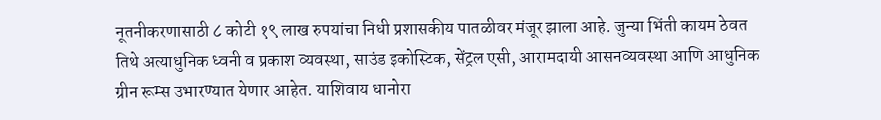नूतनीकरणासाठी ८ कोटी १९ लाख रुपयांचा निधी प्रशासकीय पातळीवर मंजूर झाला आहे. जुन्या भिंती कायम ठेवत तिथे अत्याधुनिक ध्वनी व प्रकाश व्यवस्था, साउंड इकोस्टिक, सेंट्रल एसी, आरामदायी आसनव्यवस्था आणि आधुनिक ग्रीन रूम्स उभारण्यात येणार आहेत. याशिवाय धानोरा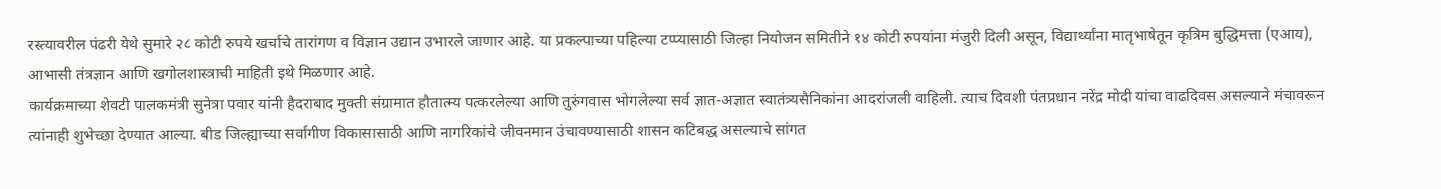रस्त्यावरील पंढरी येथे सुमारे २८ कोटी रुपये खर्चाचे तारांगण व विज्ञान उद्यान उभारले जाणार आहे. या प्रकल्पाच्या पहिल्या टप्प्यासाठी जिल्हा नियोजन समितीने १४ कोटी रुपयांना मंजुरी दिली असून, विद्यार्थ्यांना मातृभाषेतून कृत्रिम बुद्धिमत्ता (एआय), आभासी तंत्रज्ञान आणि खगोलशास्त्राची माहिती इथे मिळणार आहे.
कार्यक्रमाच्या शेवटी पालकमंत्री सुनेत्रा पवार यांनी हैदराबाद मुक्ती संग्रामात हौतात्म्य पत्करलेल्या आणि तुरुंगवास भोगलेल्या सर्व ज्ञात-अज्ञात स्वातंत्र्यसैनिकांना आदरांजली वाहिली. त्याच दिवशी पंतप्रधान नरेंद्र मोदी यांचा वाढदिवस असल्याने मंचावरून त्यांनाही शुभेच्छा देण्यात आल्या. बीड जिल्ह्याच्या सर्वांगीण विकासासाठी आणि नागरिकांचे जीवनमान उंचावण्यासाठी शासन कटिबद्ध असल्याचे सांगत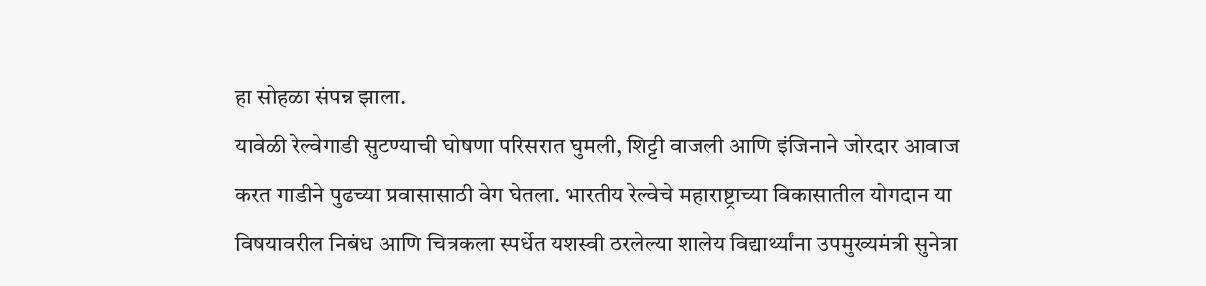हा सोहळा संपन्न झाला.
यावेळी रेल्वेगाडी सुटण्याची घोषणा परिसरात घुमली, शिट्टी वाजली आणि इंजिनाने जोरदार आवाज करत गाडीने पुढच्या प्रवासासाठी वेग घेतला. भारतीय रेल्वेचे महाराष्ट्राच्या विकासातील योगदान या विषयावरील निबंध आणि चित्रकला स्पर्धेत यशस्वी ठरलेल्या शालेय विद्यार्थ्यांना उपमुख्यमंत्री सुनेत्रा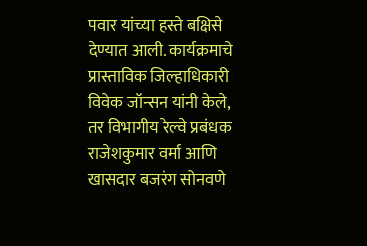पवार यांच्या हस्ते बक्षिसे देण्यात आली. कार्यक्रमाचे प्रास्ताविक जिल्हाधिकारी विवेक जॉन्सन यांनी केले, तर विभागीय रेल्वे प्रबंधक राजेशकुमार वर्मा आणि खासदार बजरंग सोनवणे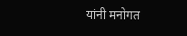यांनी मनोगत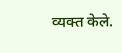व्यक्त केले.